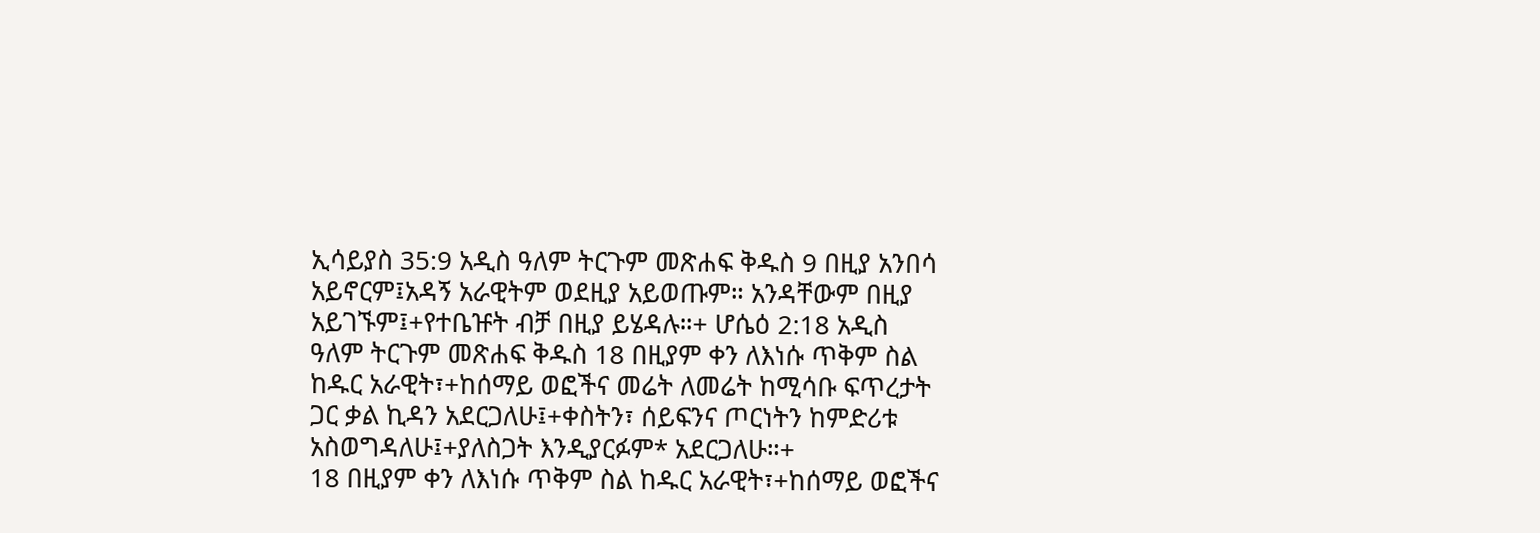ኢሳይያስ 35:9 አዲስ ዓለም ትርጉም መጽሐፍ ቅዱስ 9 በዚያ አንበሳ አይኖርም፤አዳኝ አራዊትም ወደዚያ አይወጡም። አንዳቸውም በዚያ አይገኙም፤+የተቤዡት ብቻ በዚያ ይሄዳሉ።+ ሆሴዕ 2:18 አዲስ ዓለም ትርጉም መጽሐፍ ቅዱስ 18 በዚያም ቀን ለእነሱ ጥቅም ስል ከዱር አራዊት፣+ከሰማይ ወፎችና መሬት ለመሬት ከሚሳቡ ፍጥረታት ጋር ቃል ኪዳን አደርጋለሁ፤+ቀስትን፣ ሰይፍንና ጦርነትን ከምድሪቱ አስወግዳለሁ፤+ያለስጋት እንዲያርፉም* አደርጋለሁ።+
18 በዚያም ቀን ለእነሱ ጥቅም ስል ከዱር አራዊት፣+ከሰማይ ወፎችና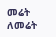መሬት ለመሬት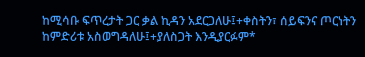ከሚሳቡ ፍጥረታት ጋር ቃል ኪዳን አደርጋለሁ፤+ቀስትን፣ ሰይፍንና ጦርነትን ከምድሪቱ አስወግዳለሁ፤+ያለስጋት እንዲያርፉም*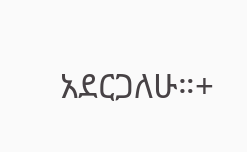አደርጋለሁ።+